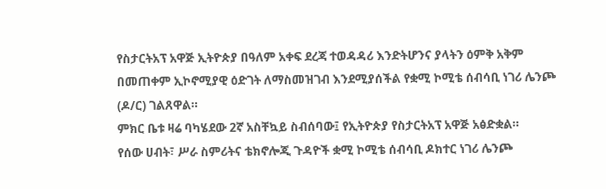የስታርትአፕ አዋጅ ኢትዮጵያ በዓለም አቀፍ ደረጃ ተወዳዳሪ እንድትሆንና ያላትን ዕምቅ አቅም በመጠቀም ኢኮኖሚያዊ ዕድገት ለማስመዝገብ እንደሚያሰችል የቋሚ ኮሚቴ ሰብሳቢ ነገሪ ሌንጮ (ዶ/ር) ገልጸዋል።
ምክር ቤቱ ዛሬ ባካሄደው 2ኛ አስቸኳይ ስብሰባው፤ የኢትዮጵያ የስታርትአፕ አዋጅ አፅድቋል።
የሰው ሀብት፣ ሥራ ስምሪትና ቴክኖሎጂ ጉዳዮች ቋሚ ኮሚቴ ሰብሳቢ ዶክተር ነገሪ ሌንጮ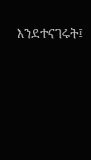እንደተናገሩት፤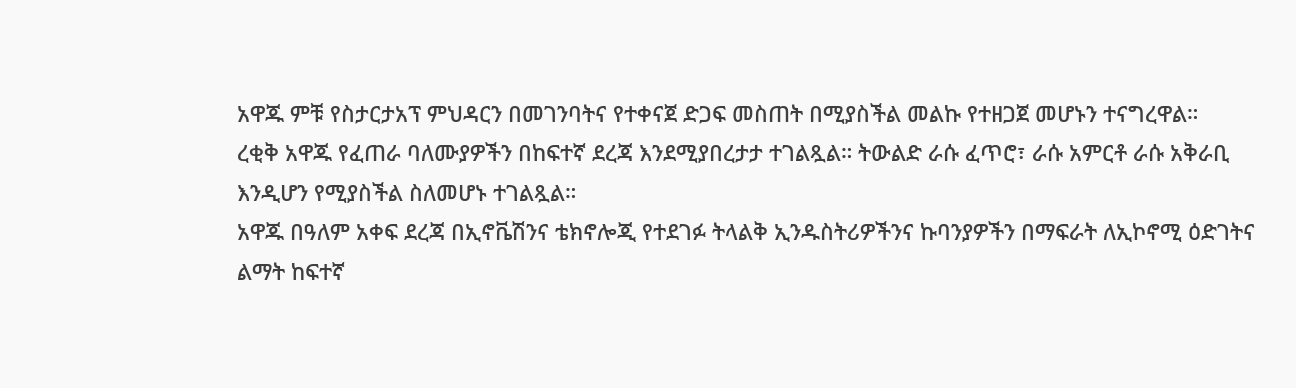አዋጁ ምቹ የስታርታአፕ ምህዳርን በመገንባትና የተቀናጀ ድጋፍ መስጠት በሚያስችል መልኩ የተዘጋጀ መሆኑን ተናግረዋል።
ረቂቅ አዋጁ የፈጠራ ባለሙያዎችን በከፍተኛ ደረጃ እንደሚያበረታታ ተገልጿል። ትውልድ ራሱ ፈጥሮ፣ ራሱ አምርቶ ራሱ አቅራቢ እንዲሆን የሚያስችል ስለመሆኑ ተገልጿል።
አዋጁ በዓለም አቀፍ ደረጃ በኢኖቬሽንና ቴክኖሎጂ የተደገፉ ትላልቅ ኢንዱስትሪዎችንና ኩባንያዎችን በማፍራት ለኢኮኖሚ ዕድገትና ልማት ከፍተኛ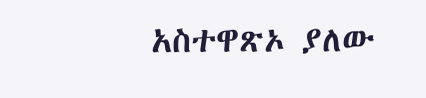አስተዋጽኦ ያለው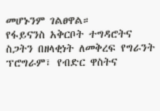መሆኑንም ገልፀዋል።
የፋይናንስ አቅርቦት ተግዳሮትና ስጋትን በዘላቂነት ለመቅረፍ የግራንት ፕሮግራም፣ የብድር ዋስትና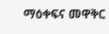ማዕቀፍና መዋቅር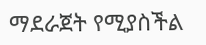ማደራጀት የሚያስችል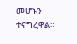መሆኑን ተናግረዋል።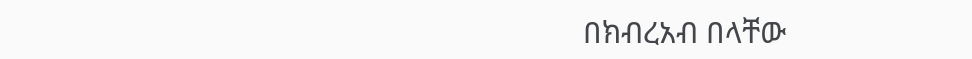በክብረአብ በላቸው